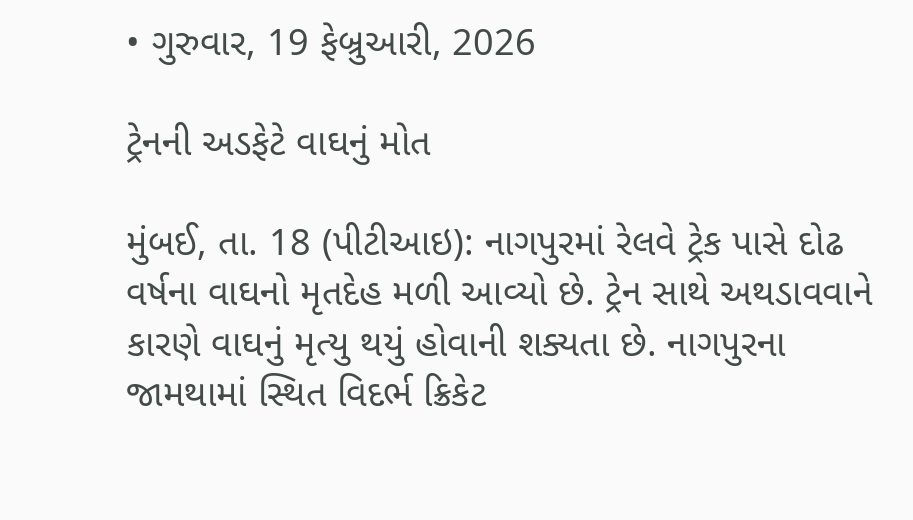• ગુરુવાર, 19 ફેબ્રુઆરી, 2026

ટ્રેનની અડફેટે વાઘનું મોત

મુંબઈ, તા. 18 (પીટીઆઇ): નાગપુરમાં રેલવે ટ્રેક પાસે દોઢ વર્ષના વાઘનો મૃતદેહ મળી આવ્યો છે. ટ્રેન સાથે અથડાવવાને કારણે વાઘનું મૃત્યુ થયું હોવાની શક્યતા છે. નાગપુરના જામથામાં સ્થિત વિદર્ભ ક્રિકેટ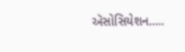ઍસોસિયેશન.....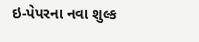ઇ-પેપરના નવા શુલ્ક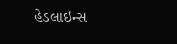હેડલાઇન્સ